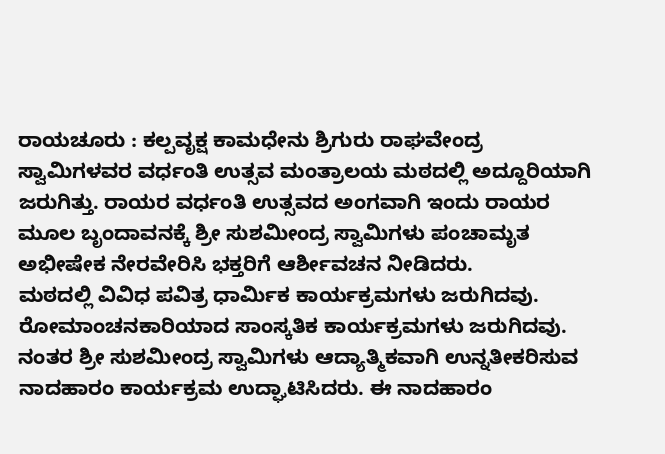ರಾಯಚೂರು : ಕಲ್ಪವೃಕ್ಷ ಕಾಮಧೇನು ಶ್ರಿಗುರು ರಾಘವೇಂದ್ರ ಸ್ವಾಮಿಗಳವರ ವರ್ಧಂತಿ ಉತ್ಸವ ಮಂತ್ರಾಲಯ ಮಠದಲ್ಲಿ ಅದ್ದೂರಿಯಾಗಿ ಜರುಗಿತ್ತು. ರಾಯರ ವರ್ಧಂತಿ ಉತ್ಸವದ ಅಂಗವಾಗಿ ಇಂದು ರಾಯರ ಮೂಲ ಬೃಂದಾವನಕ್ಕೆ ಶ್ರೀ ಸುಶಮೀಂದ್ರ ಸ್ವಾಮಿಗಳು ಪಂಚಾಮೃತ ಅಭೀಷೇಕ ನೇರವೇರಿಸಿ ಭಕ್ತರಿಗೆ ಆರ್ಶೀವಚನ ನೀಡಿದರು.
ಮಠದಲ್ಲಿ ವಿವಿಧ ಪವಿತ್ರ ಧಾರ್ಮಿಕ ಕಾರ್ಯಕ್ರಮಗಳು ಜರುಗಿದವು. ರೋಮಾಂಚನಕಾರಿಯಾದ ಸಾಂಸ್ಕತಿಕ ಕಾರ್ಯಕ್ರಮಗಳು ಜರುಗಿದವು.
ನಂತರ ಶ್ರೀ ಸುಶಮೀಂದ್ರ ಸ್ವಾಮಿಗಳು ಆದ್ಯಾತ್ಮಿಕವಾಗಿ ಉನ್ನತೀಕರಿಸುವ ನಾದಹಾರಂ ಕಾರ್ಯಕ್ರಮ ಉದ್ಘಾಟಿಸಿದರು. ಈ ನಾದಹಾರಂ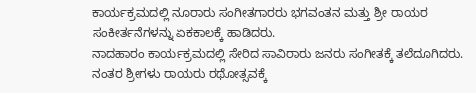ಕಾರ್ಯಕ್ರಮದಲ್ಲಿ ನೂರಾರು ಸಂಗೀತಗಾರರು ಭಗವಂತನ ಮತ್ತು ಶ್ರೀ ರಾಯರ ಸಂಕೀರ್ತನೆಗಳನ್ನು ಏಕಕಾಲಕ್ಕೆ ಹಾಡಿದರು.
ನಾದಹಾರಂ ಕಾರ್ಯಕ್ರಮದಲ್ಲಿ ಸೇರಿದ ಸಾವಿರಾರು ಜನರು ಸಂಗೀತಕ್ಕೆ ತಲೆದೂಗಿದರು.
ನಂತರ ಶ್ರೀಗಳು ರಾಯರು ರಥೋತ್ಸವಕ್ಕೆ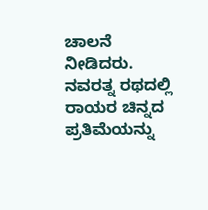ಚಾಲನೆ ನೀಡಿದರು. ನವರತ್ನ ರಥದಲ್ಲಿ ರಾಯರ ಚಿನ್ನದ ಪ್ರತಿಮೆಯನ್ನು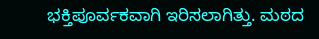ಭಕ್ತಿಪೂರ್ವಕವಾಗಿ ಇರಿಸಲಾಗಿತ್ತು. ಮಠದ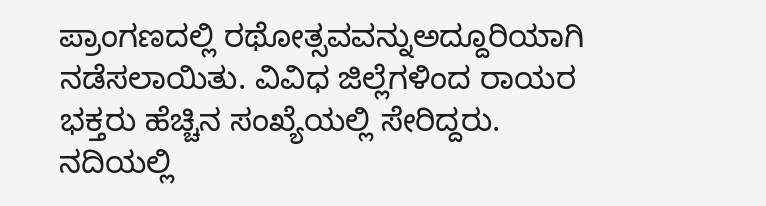ಪ್ರಾಂಗಣದಲ್ಲಿ ರಥೋತ್ಸವವನ್ನುಅದ್ದೂರಿಯಾಗಿ ನಡೆಸಲಾಯಿತು. ವಿವಿಧ ಜಿಲ್ಲೆಗಳಿಂದ ರಾಯರ ಭಕ್ತರು ಹೆಚ್ಚಿನ ಸಂಖ್ಯೆಯಲ್ಲಿ ಸೇರಿದ್ದರು. ನದಿಯಲ್ಲಿ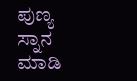ಪುಣ್ಯ ಸ್ನಾನ ಮಾಡಿ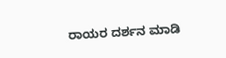ರಾಯರ ದರ್ಶನ ಮಾಡಿ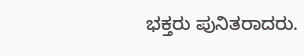ಭಕ್ತರು ಪುನಿತರಾದರು.